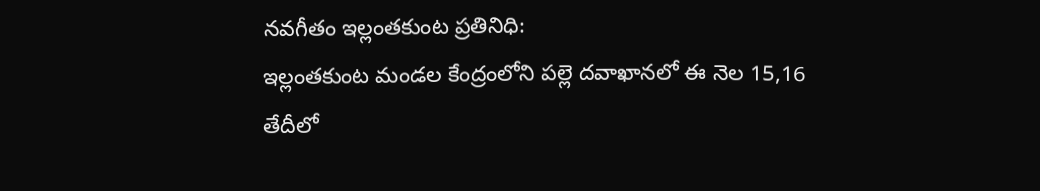నవగీతం ఇల్లంతకుంట ప్రతినిధి:
ఇల్లంతకుంట మండల కేంద్రంలోని పల్లె దవాఖానలో ఈ నెల 15,16 తేదీలో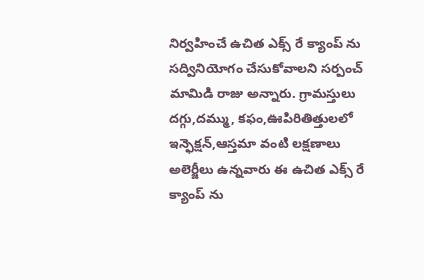నిర్వహించే ఉచిత ఎక్స్ రే క్యాంప్ ను సద్వినియోగం చేసుకోవాలని సర్పంచ్ మామిడి రాజు అన్నారు. గ్రామస్తులు దగ్గు,దమ్ము, కఫం,ఊపిరితిత్తులలో ఇన్ఫెక్షన్,ఆస్తమా వంటి లక్షణాలు అలెర్జీలు ఉన్నవారు ఈ ఉచిత ఎక్స్ రే క్యాంప్ ను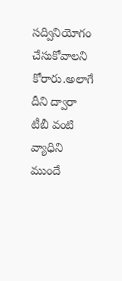సద్వినియోగం చేసుకోవాలని కోరారు.అలాగే దీని ద్వారా టీబీ వంటి వ్యాధిని ముందే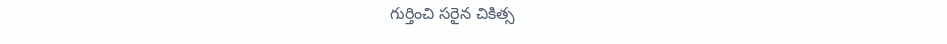గుర్తించి సరైన చికిత్స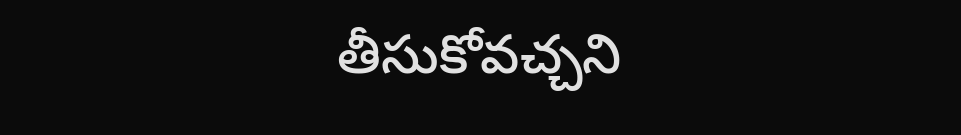తీసుకోవచ్చని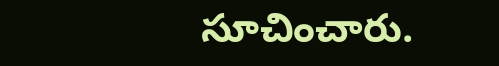సూచించారు.